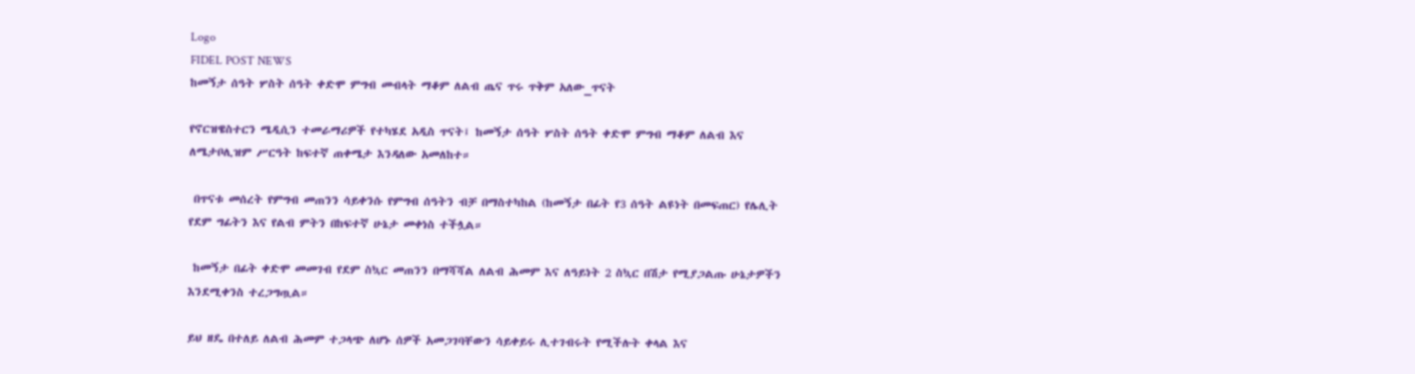Logo
FIDEL POST NEWS
ከመኝታ ሰዓት ሦስት ሰዓት ቀድሞ ምግብ መብላት ማቆም ለልብ ጤና ጥሩ ጥቅም አለው_ጥናት

የኖርዝዌስተርን ሜዲሲን ተመራማሪዎች የተካሄደ አዲስ ጥናት፤ ከመኝታ ሰዓት ሦስት ሰዓት ቀድሞ ምግብ ማቆም ለልብ እና ለሜታቦሊዝም ሥርዓት ከፍተኛ ጠቀሜታ እንዳለው አመለከተ።

 በጥናቱ መሰረት የምግብ መጠንን ሳይቀንሱ የምግብ ሰዓትን ብቻ በማስተካከል (ከመኝታ በፊት የ3 ሰዓት ልዩነት በመፍጠር) የሌሊት የደም ግፊትን እና የልብ ምትን በከፍተኛ ሁኔታ መቀነስ ተችሏል።

 ከመኝታ በፊት ቀድሞ መመገብ የደም ስኳር መጠንን በማሻሻል ለልብ ሕመም እና ለዓይነት 2 ስኳር በሽታ የሚያጋልጡ ሁኔታዎችን እንደሚቀንስ ተረጋግጧል።

ይህ ዘዴ በተለይ ለልብ ሕመም ተጋላጭ ለሆኑ ሰዎች አመጋገባቸውን ሳይቀይሩ ሊተገብሩት የሚችሉት ቀላል እና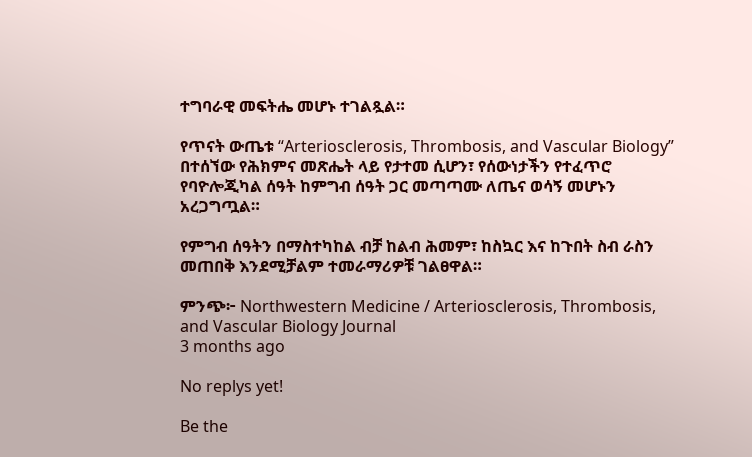ተግባራዊ መፍትሔ መሆኑ ተገልጿል።

የጥናት ውጤቱ “Arteriosclerosis, Thrombosis, and Vascular Biology” በተሰኘው የሕክምና መጽሔት ላይ የታተመ ሲሆን፣ የሰውነታችን የተፈጥሮ የባዮሎጂካል ሰዓት ከምግብ ሰዓት ጋር መጣጣሙ ለጤና ወሳኝ መሆኑን አረጋግጧል።

የምግብ ሰዓትን በማስተካከል ብቻ ከልብ ሕመም፣ ከስኳር እና ከጉበት ስብ ራስን መጠበቅ እንደሚቻልም ተመራማሪዎቹ ገልፀዋል።

ምንጭ፦ Northwestern Medicine / Arteriosclerosis, Thrombosis, and Vascular Biology Journal
3 months ago

No replys yet!

Be the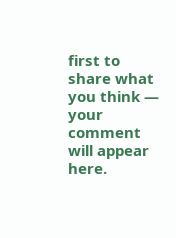first to share what you think — your comment will appear here.